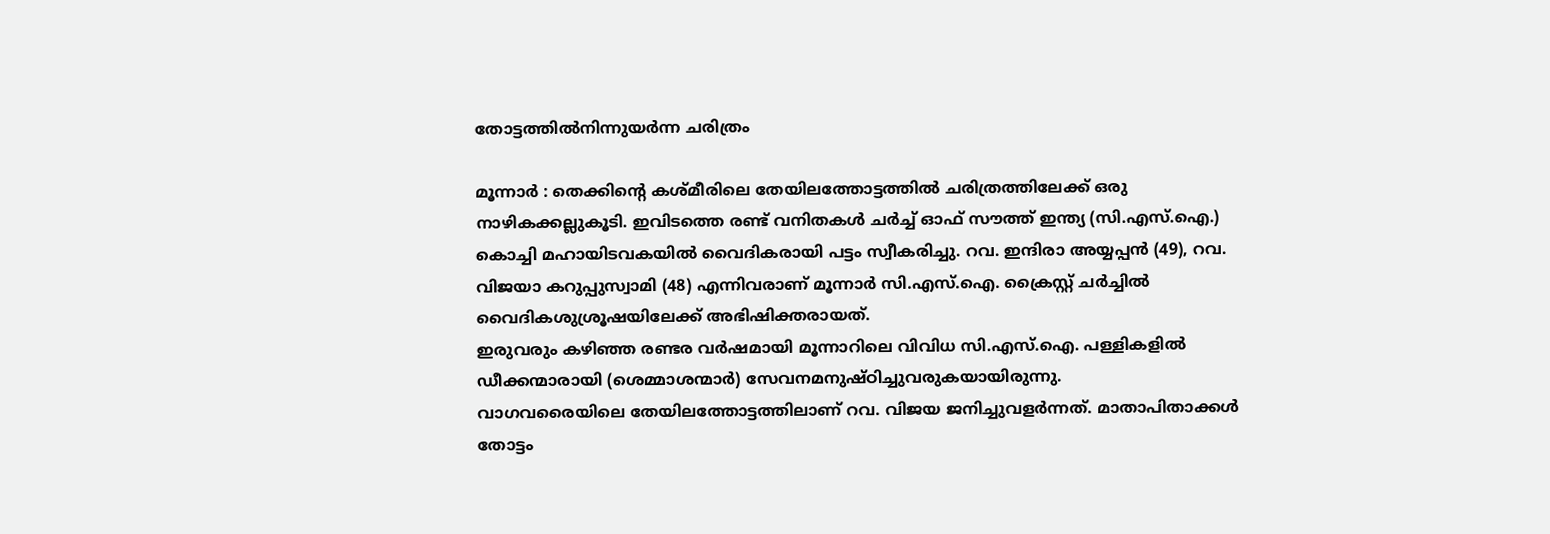തോട്ടത്തിൽനിന്നുയർന്ന ചരിത്രം

മൂന്നാർ : തെക്കിന്റെ കശ്മീരിലെ തേയിലത്തോട്ടത്തിൽ ചരിത്രത്തിലേക്ക് ഒരു നാഴികക്കല്ലുകൂടി. ഇവിടത്തെ രണ്ട് വനിതകൾ ചർച്ച് ഓഫ് സൗത്ത് ഇന്ത്യ (സി.എസ്.ഐ.) കൊച്ചി മഹായിടവകയിൽ വൈദികരായി പട്ടം സ്വീകരിച്ചു. റവ. ഇന്ദിരാ അയ്യപ്പൻ (49), റവ. വിജയാ കറുപ്പുസ്വാമി (48) എന്നിവരാണ് മൂന്നാർ സി.എസ്.ഐ. ക്രൈസ്റ്റ് ചർച്ചിൽ വൈദികശുശ്രൂഷയിലേക്ക് അഭിഷിക്തരായത്.
ഇരുവരും കഴിഞ്ഞ രണ്ടര വർഷമായി മൂന്നാറിലെ വിവിധ സി.എസ്.ഐ. പള്ളികളിൽ ഡീക്കന്മാരായി (ശെമ്മാശന്മാർ) സേവനമനുഷ്ഠിച്ചുവരുകയായിരുന്നു.
വാഗവരൈയിലെ തേയിലത്തോട്ടത്തിലാണ് റവ. വിജയ ജനിച്ചുവളർന്നത്. മാതാപിതാക്കൾ തോട്ടം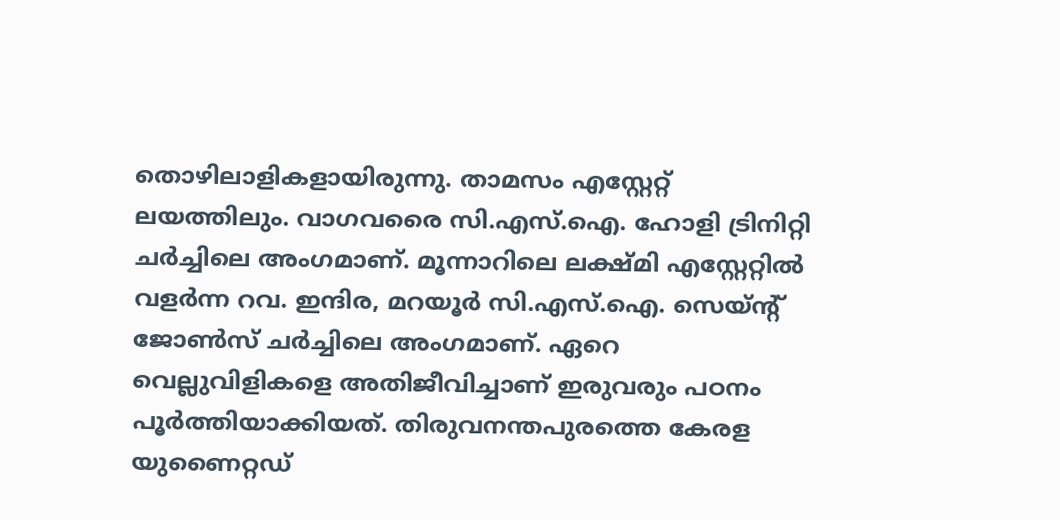തൊഴിലാളികളായിരുന്നു. താമസം എസ്റ്റേറ്റ് ലയത്തിലും. വാഗവരൈ സി.എസ്.ഐ. ഹോളി ട്രിനിറ്റി ചർച്ചിലെ അംഗമാണ്. മൂന്നാറിലെ ലക്ഷ്മി എസ്റ്റേറ്റിൽ വളർന്ന റവ. ഇന്ദിര, മറയൂർ സി.എസ്.ഐ. സെയ്ന്റ് ജോൺസ് ചർച്ചിലെ അംഗമാണ്. ഏറെ വെല്ലുവിളികളെ അതിജീവിച്ചാണ് ഇരുവരും പഠനം പൂർത്തിയാക്കിയത്. തിരുവനന്തപുരത്തെ കേരള യുണൈറ്റഡ്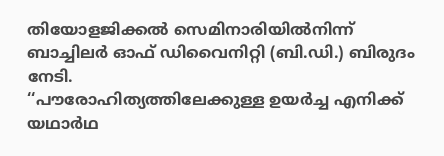തിയോളജിക്കൽ സെമിനാരിയിൽനിന്ന് ബാച്ചിലർ ഓഫ് ഡിവൈനിറ്റി (ബി.ഡി.) ബിരുദം നേടി.
‘‘പൗരോഹിത്യത്തിലേക്കുള്ള ഉയർച്ച എനിക്ക് യഥാർഥ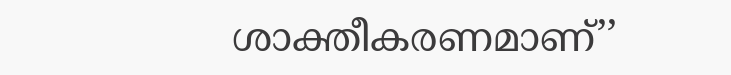ശാക്തീകരണമാണ്’’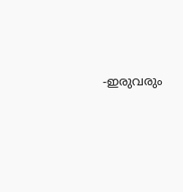-ഇരുവരും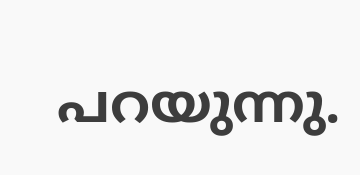പറയുന്നു.